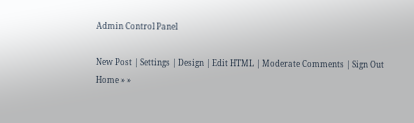Admin Control Panel

New Post | Settings | Design | Edit HTML | Moderate Comments | Sign Out
Home » »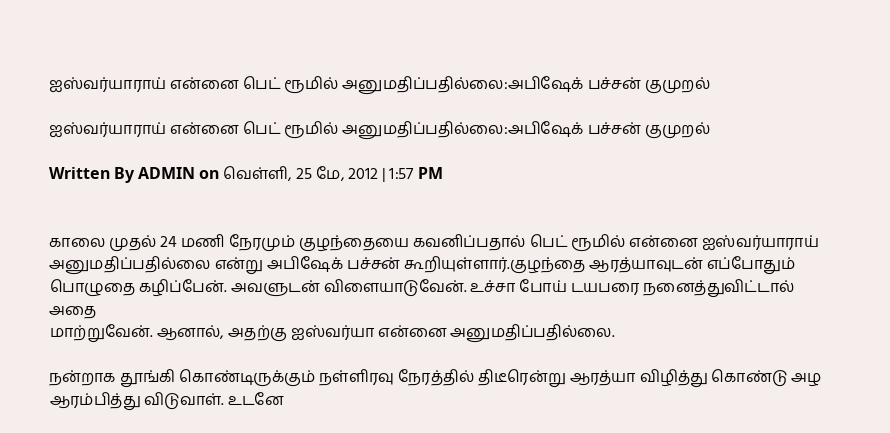ஐஸ்வர்யாராய் என்னை பெட் ரூமில் அனுமதிப்பதில்லை:அபிஷேக் பச்சன் குமுறல்

ஐஸ்வர்யாராய் என்னை பெட் ரூமில் அனுமதிப்பதில்லை:அபிஷேக் பச்சன் குமுறல்

Written By ADMIN on வெள்ளி, 25 மே, 2012 | 1:57 PM


காலை முதல் 24 மணி நேரமும் குழந்தையை கவனிப்பதால் பெட் ரூமில் என்னை ஐஸ்வர்யாராய் அனுமதிப்பதில்லை என்று அபிஷேக் பச்சன் கூறியுள்ளார்.குழந்தை ஆரத்யாவுடன் எப்போதும் பொழுதை கழிப்பேன். அவளுடன் விளையாடுவேன். உச்சா போய் டயபரை நனைத்துவிட்டால் அதை
மாற்றுவேன். ஆனால், அதற்கு ஐஸ்வர்யா என்னை அனுமதிப்பதில்லை.

நன்றாக தூங்கி கொண்டிருக்கும் நள்ளிரவு நேரத்தில் திடீரென்று ஆரத்யா விழித்து கொண்டு அழ ஆரம்பித்து விடுவாள். உடனே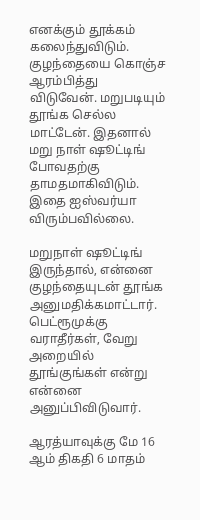எனக்கும் தூக்கம் கலைந்துவிடும். குழந்தையை கொஞ்ச ஆரம்பித்து விடுவேன். மறுபடியும் தூங்க செல்ல மாட்டேன். இதனால் மறு நாள் ஷூட்டிங் போவதற்கு தாமதமாகிவிடும். இதை ஐஸ்வர்யா விரும்பவில்லை.

மறுநாள் ஷூட்டிங் இருந்தால், என்னை குழந்தையுடன் தூங்க அனுமதிக்கமாட்டார். பெட்ரூமுக்கு வராதீர்கள், வேறு அறையில் தூங்குங்கள் என்று என்னை அனுப்பிவிடுவார்.

ஆரத்யாவுக்கு மே 16 ஆம் திகதி 6 மாதம்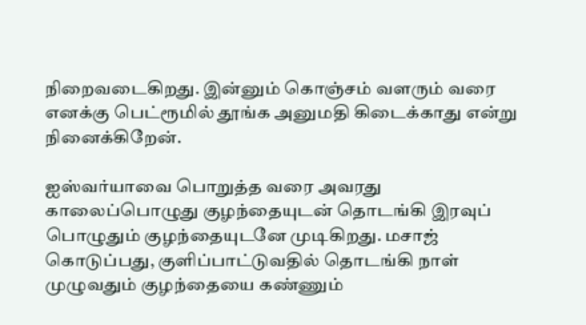நிறைவடைகிறது. இன்னும் கொஞ்சம் வளரும் வரை எனக்கு பெட்ரூமில் தூங்க அனுமதி கிடைக்காது என்று நினைக்கிறேன்.

ஐஸ்வர்யாவை பொறுத்த வரை அவரது காலைப்பொழுது குழந்தையுடன் தொடங்கி இரவுப் பொழுதும் குழந்தையுடனே முடிகிறது. மசாஜ் கொடுப்பது, குளிப்பாட்டுவதில் தொடங்கி நாள் முழுவதும் குழந்தையை கண்ணும்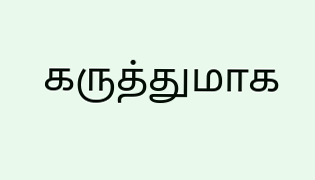கருத்துமாக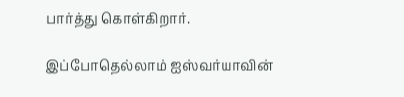பார்த்து கொள்கிறார்.

இப்போதெல்லாம் ஐஸ்வர்யாவின்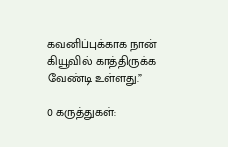கவனிப்புக்காக நான் கியூவில் காத்திருக்க வேண்டி உள்ளது.”

0 கருத்துகள்: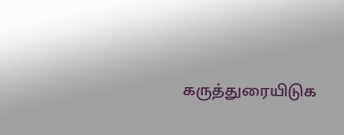கருத்துரையிடுக